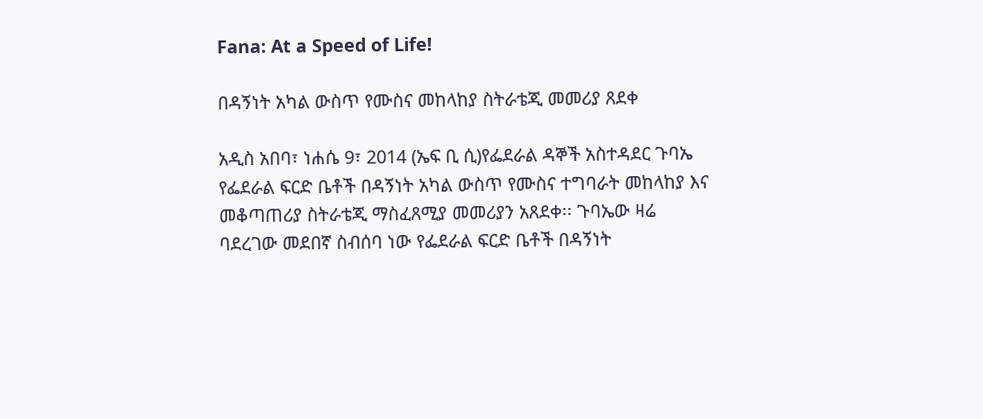Fana: At a Speed of Life!

በዳኝነት አካል ውስጥ የሙስና መከላከያ ስትራቴጂ መመሪያ ጸደቀ

አዲስ አበባ፣ ነሐሴ 9፣ 2014 (ኤፍ ቢ ሲ)የፌደራል ዳኞች አስተዳደር ጉባኤ የፌደራል ፍርድ ቤቶች በዳኝነት አካል ውስጥ የሙስና ተግባራት መከላከያ እና መቆጣጠሪያ ስትራቴጂ ማስፈጸሚያ መመሪያን አጸደቀ፡፡ ጉባኤው ዛሬ ባደረገው መደበኛ ስብሰባ ነው የፌደራል ፍርድ ቤቶች በዳኝነት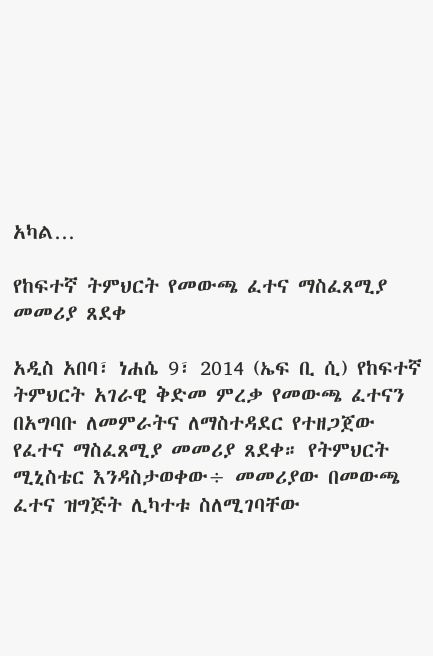አካል…

የከፍተኛ ትምህርት የመውጫ ፈተና ማስፈጸሚያ መመሪያ ጸደቀ

አዲስ አበባ፣ ነሐሴ 9፣ 2014 (ኤፍ ቢ ሲ) የከፍተኛ ትምህርት አገራዊ ቅድመ ምረቃ የመውጫ ፈተናን በአግባቡ ለመምራትና ለማስተዳደር የተዘጋጀው የፈተና ማስፈጸሚያ መመሪያ ጸደቀ። የትምህርት ሚኒስቴር እንዳስታወቀው÷ መመሪያው በመውጫ ፈተና ዝግጅት ሊካተቱ ስለሚገባቸው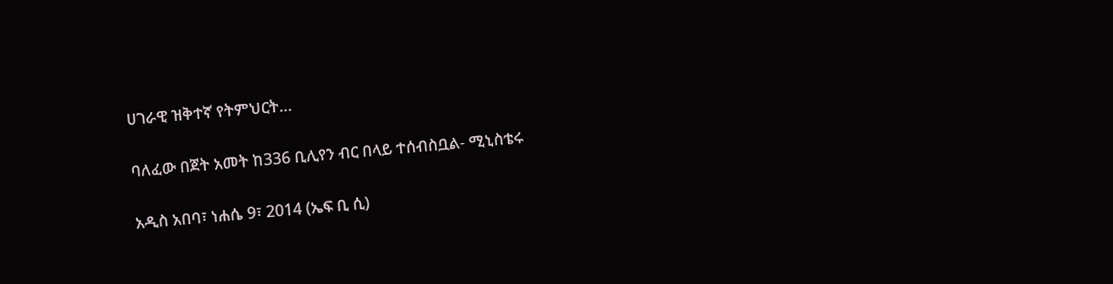ሀገራዊ ዝቅተኛ የትምህርት…

ባለፈው በጀት አመት ከ336 ቢሊየን ብር በላይ ተሰብስቧል- ሚኒስቴሩ

አዲስ አበባ፣ ነሐሴ 9፣ 2014 (ኤፍ ቢ ሲ)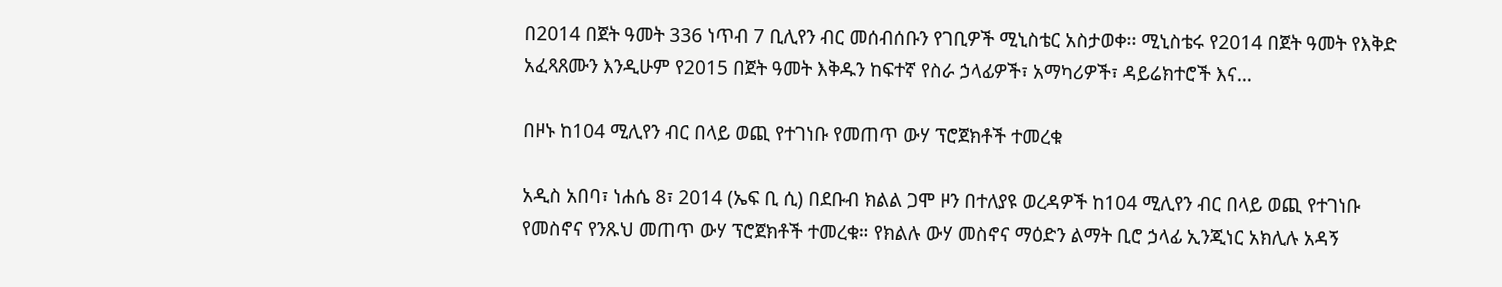በ2014 በጀት ዓመት 336 ነጥብ 7 ቢሊየን ብር መሰብሰቡን የገቢዎች ሚኒስቴር አስታወቀ፡፡ ሚኒስቴሩ የ2014 በጀት ዓመት የእቅድ አፈጻጸሙን እንዲሁም የ2015 በጀት ዓመት እቅዱን ከፍተኛ የስራ ኃላፊዎች፣ አማካሪዎች፣ ዳይሬክተሮች እና…

በዞኑ ከ104 ሚሊየን ብር በላይ ወጪ የተገነቡ የመጠጥ ውሃ ፕሮጀክቶች ተመረቁ

አዲስ አበባ፣ ነሐሴ 8፣ 2014 (ኤፍ ቢ ሲ) በደቡብ ክልል ጋሞ ዞን በተለያዩ ወረዳዎች ከ104 ሚሊየን ብር በላይ ወጪ የተገነቡ የመስኖና የንጹህ መጠጥ ውሃ ፕሮጀክቶች ተመረቁ። የክልሉ ውሃ መስኖና ማዕድን ልማት ቢሮ ኃላፊ ኢንጂነር አክሊሉ አዳኝ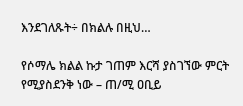እንደገለጹት÷ በክልሉ በዚህ…

የሶማሌ ክልል ኩታ ገጠም እርሻ ያስገኘው ምርት የሚያስደንቅ ነው – ጠ/ሚ ዐቢይ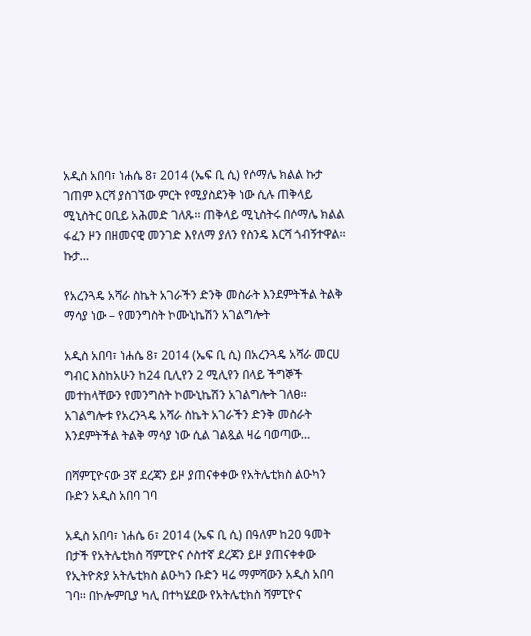አዲስ አበባ፣ ነሐሴ 8፣ 2014 (ኤፍ ቢ ሲ) የሶማሌ ክልል ኩታ ገጠም እርሻ ያስገኘው ምርት የሚያስደንቅ ነው ሲሉ ጠቅላይ ሚኒስትር ዐቢይ አሕመድ ገለጹ፡፡ ጠቅላይ ሚኒስትሩ በሶማሌ ክልል ፋፈን ዞን በዘመናዊ መንገድ እየለማ ያለን የስንዴ እርሻ ጎብኝተዋል፡፡ ኩታ…

የአረንጓዴ አሻራ ስኬት አገራችን ድንቅ መስራት እንደምትችል ትልቅ ማሳያ ነው – የመንግስት ኮሙኒኬሽን አገልግሎት

አዲስ አበባ፣ ነሐሴ 8፣ 2014 (ኤፍ ቢ ሲ) በአረንጓዴ አሻራ መርሀ ግብር እስከአሁን ከ24 ቢሊየን 2 ሚሊየን በላይ ችግኞች መተከላቸውን የመንግስት ኮሙኒኬሽን አገልግሎት ገለፀ፡፡ አገልግሎቱ የአረንጓዴ አሻራ ስኬት አገራችን ድንቅ መስራት እንደምትችል ትልቅ ማሳያ ነው ሲል ገልጿል ዛሬ ባወጣው…

በሻምፒዮናው 3ኛ ደረጃን ይዞ ያጠናቀቀው የአትሌቲክስ ልዑካን ቡድን አዲስ አበባ ገባ

አዲስ አበባ፣ ነሐሴ 6፣ 2014 (ኤፍ ቢ ሲ) በዓለም ከ20 ዓመት በታች የአትሌቲክስ ሻምፒዮና ሶስተኛ ደረጃን ይዞ ያጠናቀቀው የኢትዮጵያ አትሌቲክስ ልዑካን ቡድን ዛሬ ማምሻውን አዲስ አበባ ገባ፡፡ በኮሎምቢያ ካሊ በተካሄደው የአትሌቲክስ ሻምፒዮና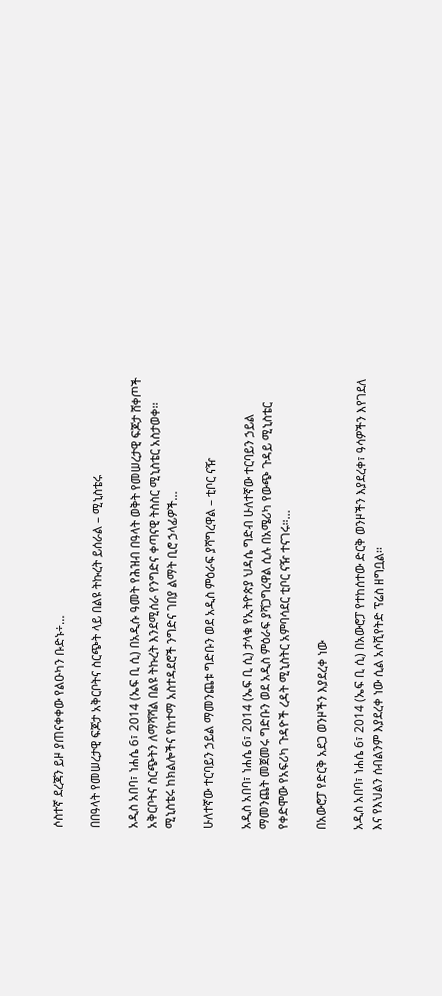ሶስተኛ ደረጃን ይዞ ያጠናቀቀው የልዑካን ቡድኑ÷…

በበዓላት የመሠረታዊ ፍጆታ አቅርቦትና ስርጭት ላይ በልዩ ትኩረት ይሰራል – ሚኒስቴሩ

አዲስ አበባ፣ ነሐሴ 6፣ 2014 (ኤፍ ቢ ሲ) በአዲሱ ዓመት የሕዝብ በዓላት ወቅት የመሠረታዊ ፍጆታ ሸቀጦች አቅርቦትና ስርጭትን ለማሻሻል በልዩ ትኩረት እንደሚሰራ የንግድና ቀጣናዊ ትስስር ሚኒስቴር አስታወቀ፡፡ ሚኒስቴሩ ከክልሎችና የከተማ አስተዳደሮች ንግድና ገበያ ልማት ቢሮ ኃላፊዎች…

ሁለተኛው ተርባይን ኃይል ማመንጨቱ ግድቡን ወደ አዲስ ምዕራፍ ያሻግረዋል – ቲቦር ናዥ

አዲስ አበባ፣ ነሐሴ 6፣ 2014 (ኤፍ ቢ ሲ) ታላቁ የኢትዮጵያ ህዳሴ ግድብ ሁለተኛው ተርባይን ኃይል ማመንጨት መጀመሩ ግድቡን ወደ አዲስ ምዕራፍ ያሻጋግረዋል ሲሉ በአሜሪካ የውጭ ጉዳይ ሚኒስቴር የቀድሞው የአፍሪካ ጉዳዮች ረዳት ሚኒስትር አምባሳደር ቲቦር ናዥ ተናገሩ።…

በአውሮፓ የድርቅ አደጋ ወንዞችን እያደረቀ ነው

አዲስ አበባ፣ ነሐሴ 6፣ 2014 (ኤፍ ቢ ሲ) በአውሮፓ የተከሰተው ድርቅ ወንዞችን እያደረቀ፣ ዓሳዎችን እየገደለ እና የእህልን ሰብልንም እያደረቀ ነው ሲል አሶሺየትድ ፕሬስ ዘግቧል፡፡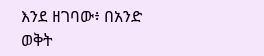እንደ ዘገባው፥ በአንድ ወቅት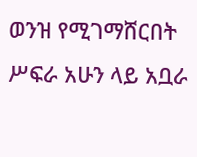ወንዝ የሚገማሸርበት ሥፍራ አሁን ላይ አቧራ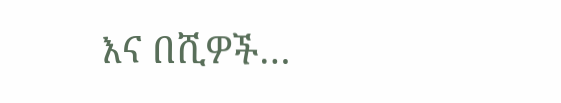እና በሺዎች…